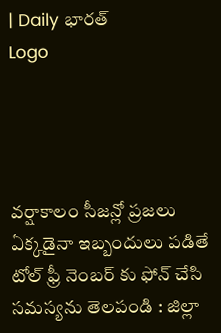| Daily భారత్
Logo




వర్షాకాలం సీజన్లో ప్రజలు ఏక్కడైనా ఇబ్బందులు పడితే టోల్ ఫ్రీ నెంబర్ కు ఫోన్ చేసి సమస్యను తెలపండి : జిల్లా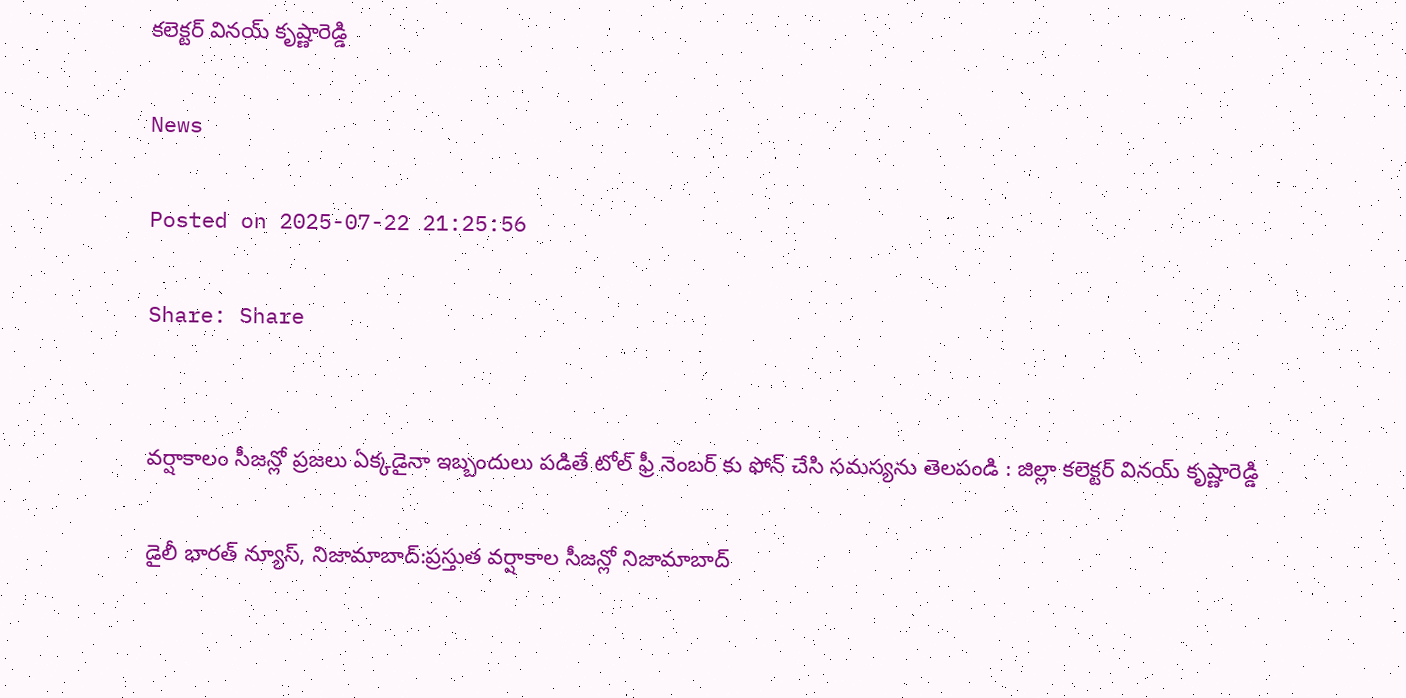కలెక్టర్ వినయ్ కృష్ణారెడ్డి

News

Posted on 2025-07-22 21:25:56

Share: Share


వర్షాకాలం సీజన్లో ప్రజలు ఏక్కడైనా ఇబ్బందులు పడితే టోల్ ఫ్రీ నెంబర్ కు ఫోన్ చేసి సమస్యను తెలపండి : జిల్లా కలెక్టర్ వినయ్ కృష్ణారెడ్డి

డైలీ భారత్ న్యూస్, నిజామాబాద్:ప్రస్తుత వర్షాకాల సీజన్లో నిజామాబాద్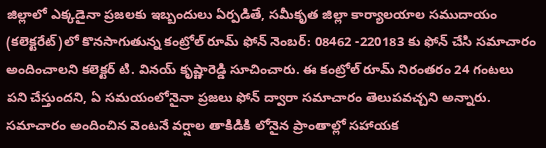జిల్లాలో ఎక్కడైనా ప్రజలకు ఇబ్బందులు ఏర్పడితే, సమీకృత జిల్లా కార్యాలయాల సముదాయం (కలెక్టరేట్)లో కొనసాగుతున్న కంట్రోల్ రూమ్ ఫోన్ నెంబర్: 08462 -220183 కు ఫోన్ చేసి సమాచారం అందించాలని కలెక్టర్ టి. వినయ్ కృష్ణారెడ్డి సూచించారు. ఈ కంట్రోల్ రూమ్ నిరంతరం 24 గంటలు పని చేస్తుందని, ఏ సమయంలోనైనా ప్రజలు ఫోన్ ద్వారా సమాచారం తెలుపవచ్చని అన్నారు. సమాచారం అందించిన వెంటనే వర్షాల తాకిడికి లోనైన ప్రాంతాల్లో సహాయక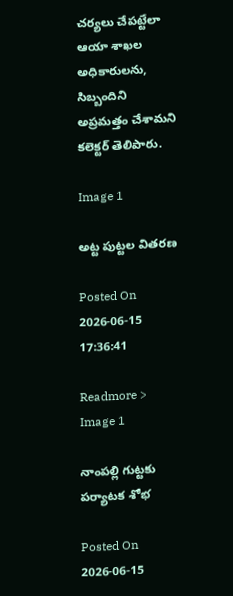చర్యలు చేపట్టేలా ఆయా శాఖల అధికారులను, సిబ్బందిని అప్రమత్తం చేశామని కలెక్టర్ తెలిపారు.

Image 1

అట్ట పుట్టల వితరణ

Posted On 2026-06-15 17:36:41

Readmore >
Image 1

నాంపల్లి గుట్టకు పర్యాటక శోభ

Posted On 2026-06-15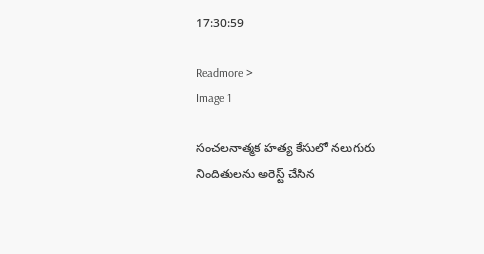17:30:59

Readmore >
Image 1

సంచలనాత్మక హత్య కేసులో నలుగురు నిందితులను అరెస్ట్ చేసిన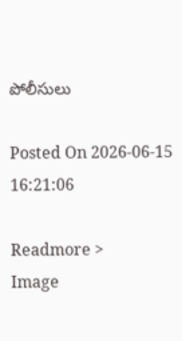పోలీసులు

Posted On 2026-06-15 16:21:06

Readmore >
Image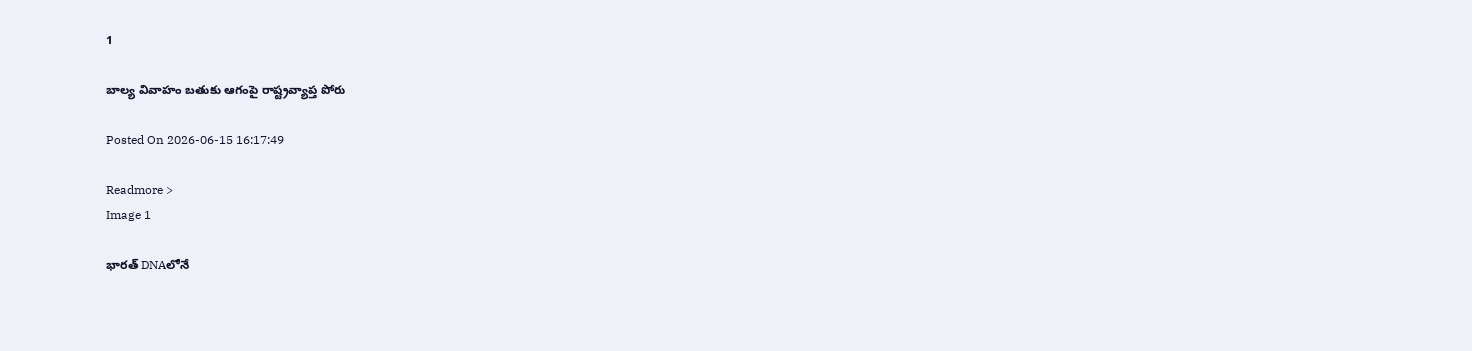1

బాల్య వివాహం బతుకు ఆగంపై రాష్ట్రవ్యాప్త పోరు

Posted On 2026-06-15 16:17:49

Readmore >
Image 1

భారత్‌ DNAలోనే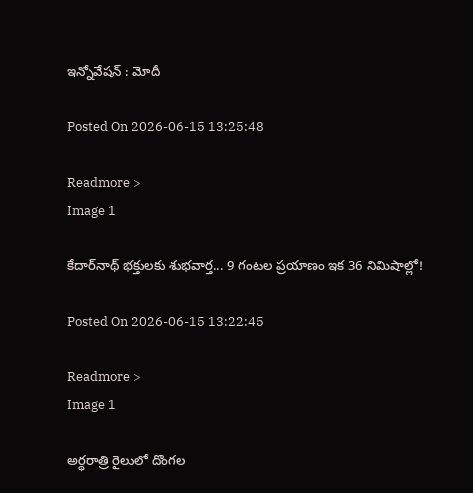ఇన్నోవేషన్‌ : మోదీ

Posted On 2026-06-15 13:25:48

Readmore >
Image 1

కేదార్‌నాథ్ భక్తులకు శుభవార్త... 9 గంటల ప్రయాణం ఇక 36 నిమిషాల్లో!

Posted On 2026-06-15 13:22:45

Readmore >
Image 1

అర్ధరాత్రి రైలులో దొంగల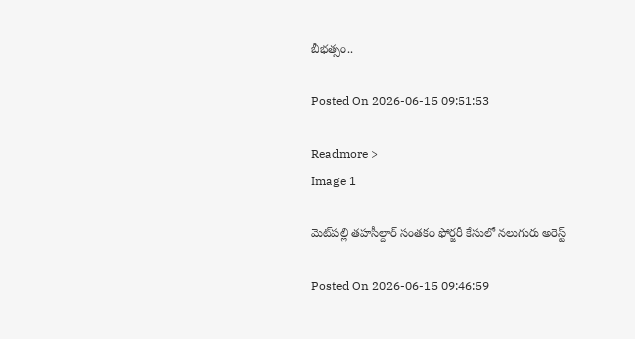బీభత్సం..

Posted On 2026-06-15 09:51:53

Readmore >
Image 1

మెట్‌పల్లి తహసీల్దార్ సంతకం ఫోర్జరీ కేసులో నలుగురు అరెస్ట్

Posted On 2026-06-15 09:46:59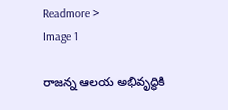Readmore >
Image 1

రాజన్న ఆలయ అభివృద్ధికి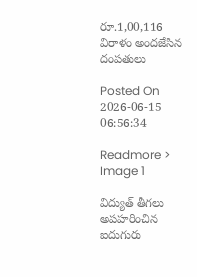రూ.1,00,116 విరాళం అందజేసిన దంపతులు

Posted On 2026-06-15 06:56:34

Readmore >
Image 1

విద్యుత్ తీగలు అపహరించిన ఐదుగురు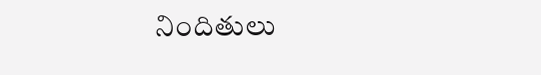నిందితులు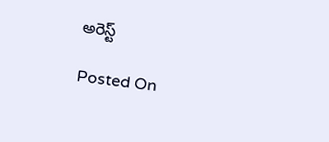అరెస్ట్

Posted On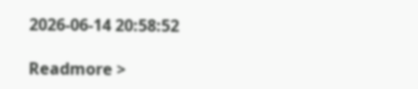2026-06-14 20:58:52

Readmore >